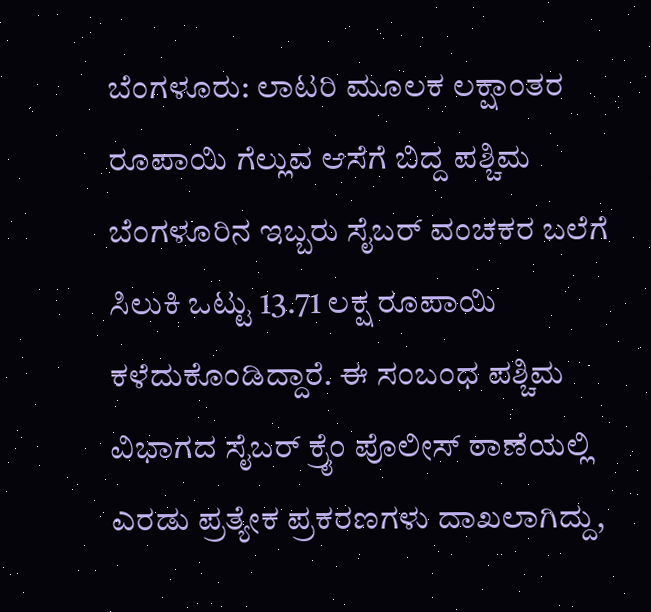ಬೆಂಗಳೂರು: ಲಾಟರಿ ಮೂಲಕ ಲಕ್ಷಾಂತರ ರೂಪಾಯಿ ಗೆಲ್ಲುವ ಆಸೆಗೆ ಬಿದ್ದ ಪಶ್ಚಿಮ ಬೆಂಗಳೂರಿನ ಇಬ್ಬರು ಸೈಬರ್ ವಂಚಕರ ಬಲೆಗೆ ಸಿಲುಕಿ ಒಟ್ಟು 13.71 ಲಕ್ಷ ರೂಪಾಯಿ ಕಳೆದುಕೊಂಡಿದ್ದಾರೆ. ಈ ಸಂಬಂಧ ಪಶ್ಚಿಮ ವಿಭಾಗದ ಸೈಬರ್ ಕ್ರೈಂ ಪೊಲೀಸ್ ಠಾಣೆಯಲ್ಲಿ ಎರಡು ಪ್ರತ್ಯೇಕ ಪ್ರಕರಣಗಳು ದಾಖಲಾಗಿದ್ದು,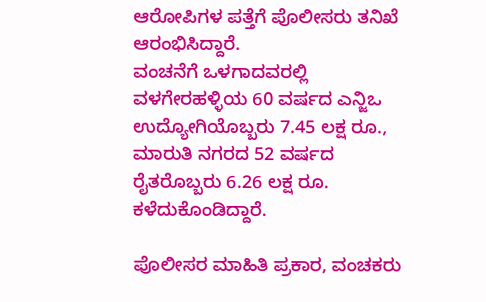ಆರೋಪಿಗಳ ಪತ್ತೆಗೆ ಪೊಲೀಸರು ತನಿಖೆ ಆರಂಭಿಸಿದ್ದಾರೆ.
ವಂಚನೆಗೆ ಒಳಗಾದವರಲ್ಲಿ ವಳಗೇರಹಳ್ಳಿಯ 60 ವರ್ಷದ ಎನ್ಜಿಒ ಉದ್ಯೋಗಿಯೊಬ್ಬರು 7.45 ಲಕ್ಷ ರೂ., ಮಾರುತಿ ನಗರದ 52 ವರ್ಷದ ರೈತರೊಬ್ಬರು 6.26 ಲಕ್ಷ ರೂ. ಕಳೆದುಕೊಂಡಿದ್ದಾರೆ.

ಪೊಲೀಸರ ಮಾಹಿತಿ ಪ್ರಕಾರ, ವಂಚಕರು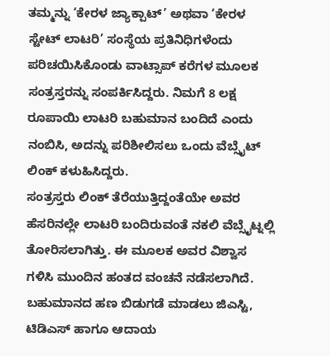ತಮ್ಮನ್ನು ‘ಕೇರಳ ಜ್ಯಾಕ್ಪಾಟ್’ ಅಥವಾ ‘ಕೇರಳ ಸ್ಟೇಟ್ ಲಾಟರಿ’ ಸಂಸ್ಥೆಯ ಪ್ರತಿನಿಧಿಗಳೆಂದು ಪರಿಚಯಿಸಿಕೊಂಡು ವಾಟ್ಸಾಪ್ ಕರೆಗಳ ಮೂಲಕ ಸಂತ್ರಸ್ತರನ್ನು ಸಂಪರ್ಕಿಸಿದ್ದರು. ನಿಮಗೆ 8 ಲಕ್ಷ ರೂಪಾಯಿ ಲಾಟರಿ ಬಹುಮಾನ ಬಂದಿದೆ ಎಂದು ನಂಬಿಸಿ, ಅದನ್ನು ಪರಿಶೀಲಿಸಲು ಒಂದು ವೆಬ್ಸೈಟ್ ಲಿಂಕ್ ಕಳುಹಿಸಿದ್ದರು.
ಸಂತ್ರಸ್ತರು ಲಿಂಕ್ ತೆರೆಯುತ್ತಿದ್ದಂತೆಯೇ ಅವರ ಹೆಸರಿನಲ್ಲೇ ಲಾಟರಿ ಬಂದಿರುವಂತೆ ನಕಲಿ ವೆಬ್ಸೈಟ್ನಲ್ಲಿ ತೋರಿಸಲಾಗಿತ್ತು. ಈ ಮೂಲಕ ಅವರ ವಿಶ್ವಾಸ ಗಳಿಸಿ ಮುಂದಿನ ಹಂತದ ವಂಚನೆ ನಡೆಸಲಾಗಿದೆ.
ಬಹುಮಾನದ ಹಣ ಬಿಡುಗಡೆ ಮಾಡಲು ಜಿಎಸ್ಟಿ, ಟಿಡಿಎಸ್ ಹಾಗೂ ಆದಾಯ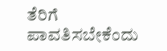ತೆರಿಗೆ ಪಾವತಿಸಬೇಕೆಂದು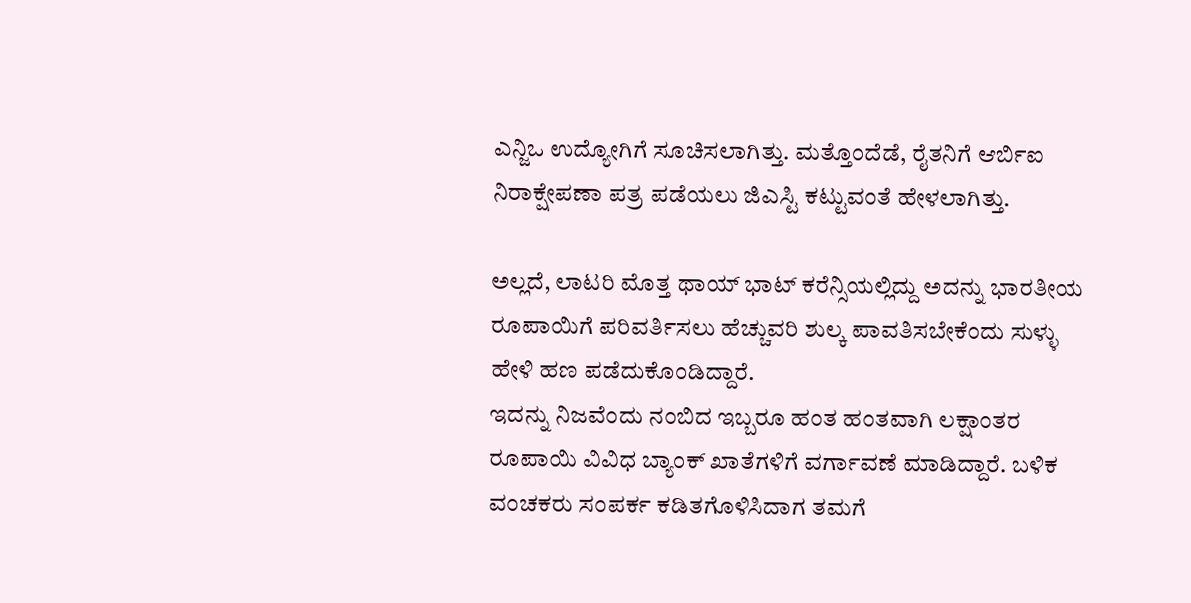ಎನ್ಜಿಒ ಉದ್ಯೋಗಿಗೆ ಸೂಚಿಸಲಾಗಿತ್ತು. ಮತ್ತೊಂದೆಡೆ, ರೈತನಿಗೆ ಆರ್ಬಿಐ ನಿರಾಕ್ಷೇಪಣಾ ಪತ್ರ ಪಡೆಯಲು ಜಿಎಸ್ಟಿ ಕಟ್ಟುವಂತೆ ಹೇಳಲಾಗಿತ್ತು.

ಅಲ್ಲದೆ, ಲಾಟರಿ ಮೊತ್ತ ಥಾಯ್ ಭಾಟ್ ಕರೆನ್ಸಿಯಲ್ಲಿದ್ದು ಅದನ್ನು ಭಾರತೀಯ ರೂಪಾಯಿಗೆ ಪರಿವರ್ತಿಸಲು ಹೆಚ್ಚುವರಿ ಶುಲ್ಕ ಪಾವತಿಸಬೇಕೆಂದು ಸುಳ್ಳು ಹೇಳಿ ಹಣ ಪಡೆದುಕೊಂಡಿದ್ದಾರೆ.
ಇದನ್ನು ನಿಜವೆಂದು ನಂಬಿದ ಇಬ್ಬರೂ ಹಂತ ಹಂತವಾಗಿ ಲಕ್ಷಾಂತರ ರೂಪಾಯಿ ವಿವಿಧ ಬ್ಯಾಂಕ್ ಖಾತೆಗಳಿಗೆ ವರ್ಗಾವಣೆ ಮಾಡಿದ್ದಾರೆ. ಬಳಿಕ ವಂಚಕರು ಸಂಪರ್ಕ ಕಡಿತಗೊಳಿಸಿದಾಗ ತಮಗೆ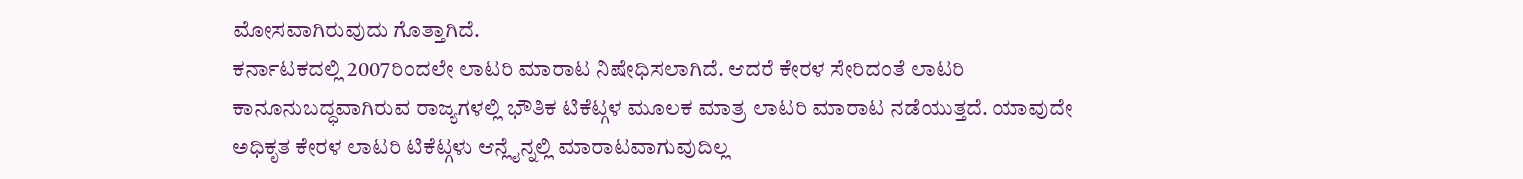ಮೋಸವಾಗಿರುವುದು ಗೊತ್ತಾಗಿದೆ.
ಕರ್ನಾಟಕದಲ್ಲಿ 2007ರಿಂದಲೇ ಲಾಟರಿ ಮಾರಾಟ ನಿಷೇಧಿಸಲಾಗಿದೆ. ಆದರೆ ಕೇರಳ ಸೇರಿದಂತೆ ಲಾಟರಿ ಕಾನೂನುಬದ್ಧವಾಗಿರುವ ರಾಜ್ಯಗಳಲ್ಲಿ ಭೌತಿಕ ಟಿಕೆಟ್ಗಳ ಮೂಲಕ ಮಾತ್ರ ಲಾಟರಿ ಮಾರಾಟ ನಡೆಯುತ್ತದೆ. ಯಾವುದೇ ಅಧಿಕೃತ ಕೇರಳ ಲಾಟರಿ ಟಿಕೆಟ್ಗಳು ಆನ್ಲೈನ್ನಲ್ಲಿ ಮಾರಾಟವಾಗುವುದಿಲ್ಲ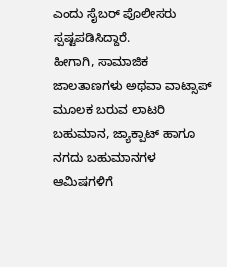ಎಂದು ಸೈಬರ್ ಪೊಲೀಸರು ಸ್ಪಷ್ಟಪಡಿಸಿದ್ದಾರೆ.
ಹೀಗಾಗಿ, ಸಾಮಾಜಿಕ ಜಾಲತಾಣಗಳು ಅಥವಾ ವಾಟ್ಸಾಪ್ ಮೂಲಕ ಬರುವ ಲಾಟರಿ ಬಹುಮಾನ, ಜ್ಯಾಕ್ಪಾಟ್ ಹಾಗೂ ನಗದು ಬಹುಮಾನಗಳ ಆಮಿಷಗಳಿಗೆ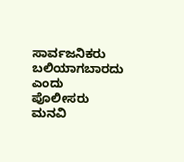ಸಾರ್ವಜನಿಕರು ಬಲಿಯಾಗಬಾರದು ಎಂದು ಪೊಲೀಸರು ಮನವಿ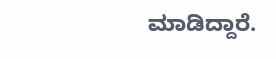ಮಾಡಿದ್ದಾರೆ.